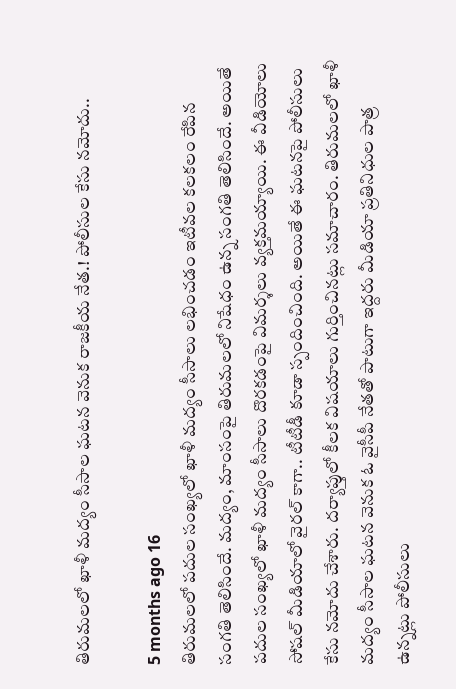తిరుమలలో ఖాళీ మద్యం సీసాల ఘటన వెనుక రాజకీయ నేత.! పోలీసుల కేసు నమోదు..

5 months ago 16
తిరుమలలో పదుల సంఖ్యలో ఖాళీ మద్యం సీసాలు లభించడం ఇటీవల కలకలం రేపిన సంగతి తెలిసిందే. మద్యం, మాంసంపై తిరుమలలో నిషేధం ఉన్న సంగతి తెలిసిందే. అయితే పదుల సంఖ్యలో ఖాళీ మద్యం సీసాలు దొరకడంపై విమర్శలు వ్యక్తమయ్యాయి. ఈ వీడియోలు సోషల్ మీడియాలో వైరల్ కాగా.. టీటీడీ కూడా స్పందించింది. అయితే ఈ ఘటనపై పోలీసులు కేసు నమోదు చేశారు. దర్యాప్తులో కీలక విషయాలు గుర్తించినట్లు సమాచారం. తిరుమలలో ఖాళీ మద్యం సీసాల ఘటన వెనుక ఓ వైసీపీ నేతతో పాటుగా ఇద్దరు మీడియా ప్రతినిధుల పాత్ర ఉన్నట్లు పోలీసులు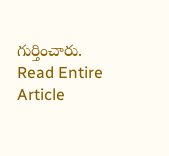గుర్తించారు.
Read Entire Article